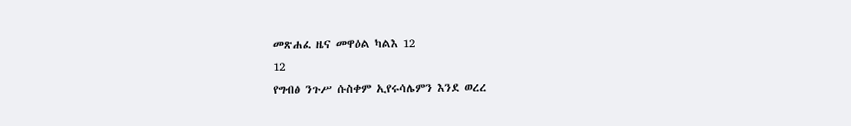መጽሐፈ ዜና መዋዕል ካልእ 12
12
የግብፅ ንጉሥ ሱስቀም ኢየሩሳሌምን እንደ ወረረ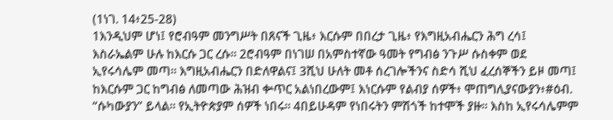(1ነገ. 14፥25-28)
1እንዲህም ሆነ፤ የሮብዓም መንግሥት በጸናች ጊዜ፥ እርሱም በበረታ ጊዜ፥ የእግዚአብሔርን ሕግ ረሳ፤ እስራኤልም ሁሉ ከእርሱ ጋር ረሱ። 2ሮብዓም በነገሠ በአምስተኛው ዓመት የግብፅ ንጉሥ ሱስቀም ወደ ኢየሩሳሌም መጣ። እግዚአብሔርን በድለዋልና፤ 3ሺህ ሁለት መቶ ሰረገሎችንና ስድሳ ሺህ ፈረሰኞችን ይዞ መጣ፤ ከእርሱም ጋር ከግብፅ ለመጣው ሕዝብ ቍጥር አልነበረውም፤ እነርሱም የልብያ ሰዎች፥ ሞጠግሊያናውያን፥#ዕብ. “ሱካውያን” ይላል። የኢትዮጵያም ሰዎች ነበሩ። 4በይሁዳም የነበሩትን ምሽጎች ከተሞች ያዙ። እስከ ኢየሩሳሌምም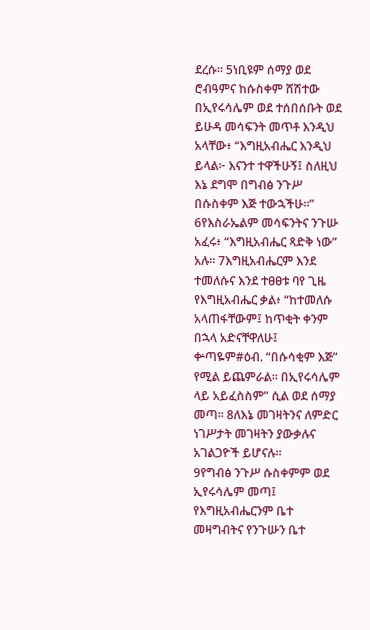ደረሱ። 5ነቢዩም ሰማያ ወደ ሮብዓምና ከሱስቀም ሸሽተው በኢየሩሳሌም ወደ ተሰበሰቡት ወደ ይሁዳ መሳፍንት መጥቶ እንዲህ አላቸው፥ “እግዚአብሔር እንዲህ ይላል፦ እናንተ ተዋችሁኝ፤ ስለዚህ እኔ ደግሞ በግብፅ ንጉሥ በሱስቀም እጅ ተውኋችሁ።” 6የእስራኤልም መሳፍንትና ንጉሡ አፈሩ፥ “እግዚአብሔር ጻድቅ ነው” አሉ። 7እግዚአብሔርም እንደ ተመለሱና እንደ ተፀፀቱ ባየ ጊዜ የእግዚአብሔር ቃል፥ “ከተመለሱ አላጠፋቸውም፤ ከጥቂት ቀንም በኋላ አድናቸዋለሁ፤ ቍጣዬም#ዕብ. “በሱሳቂም እጅ” የሚል ይጨምራል። በኢየሩሳሌም ላይ አይፈስስም” ሲል ወደ ሰማያ መጣ። 8ለእኔ መገዛትንና ለምድር ነገሥታት መገዛትን ያውቃሉና አገልጋዮች ይሆናሉ።
9የግብፅ ንጉሥ ሱስቀምም ወደ ኢየሩሳሌም መጣ፤ የእግዚአብሔርንም ቤተ መዛግብትና የንጉሡን ቤተ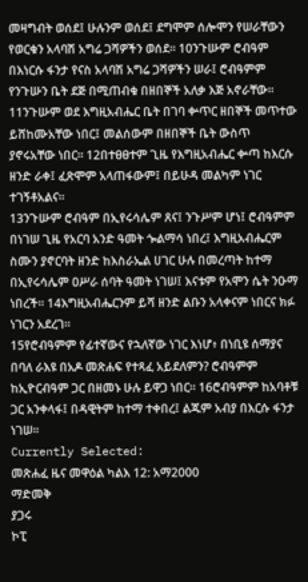መዛግብት ወሰደ፤ ሁሉንም ወሰደ፤ ደግሞም ሰሎሞን የሠራቸውን የወርቁን አላባሽ አግሬ ጋሻዎችን ወሰደ። 10ንጉሡም ሮብዓም በእነርሱ ፋንታ የናስ አላባሽ አግሬ ጋሻዎችን ሠራ፤ ሮብዓምም የንጉሡን ቤት ደጅ በሚጠብቁ በዘበኞች አለቃ እጅ አኖራቸው። 11ንጉሡም ወደ እግዚአብሔር ቤት በገባ ቍጥር ዘበኞች መጥተው ይሸከሙአቸው ነበር፤ መልሰውም በዘበኞች ቤት ውስጥ ያኖሩአቸው ነበር። 12በተፀፀተም ጊዜ የእግዚአብሔር ቍጣ ከእርሱ ዘንድ ራቀ፤ ፈጽሞም አላጠፋውም፤ በይሁዳ መልካም ነገር ተገኝቶአልና።
13ንጉሡም ሮብዓም በኢየሩሳሌም ጸና፤ ንጉሥም ሆነ፤ ሮብዓምም በነገሠ ጊዜ የአርባ አንድ ዓመት ጐልማሳ ነበረ፤ እግዚአብሔርም ስሙን ያኖርባት ዘንድ ከእስራኤል ሀገር ሁሉ በመረጣት ከተማ በኢየሩሳሌም ዐሥራ ሰባት ዓመት ነገሠ፤ እናቱም የአሞን ሴት ንዑማ ነበረች። 14እግዚአብሔርንም ይሻ ዘንድ ልቡን አላቀናም ነበርና ክፉ ነገርን አደረገ።
15የሮብዓምም የፊተኛውና የኋለኛው ነገር እነሆ፥ በነቢዩ ሰማያና በባለ ራእዩ በአዶ መጽሐፍ የተጻፈ አይደለምን? ሮብዓምም ከኢዮርብዓም ጋር በዘመኑ ሁሉ ይዋጋ ነበር። 16ሮብዓምም ከአባቶቹ ጋር አንቀላፋ፤ በዳዊትም ከተማ ተቀበረ፤ ልጁም አብያ በእርሱ ፋንታ ነገሠ።
Currently Selected:
መጽሐፈ ዜና መዋዕል ካልእ 12: አማ2000
ማድመቅ
ያጋሩ
ኮፒ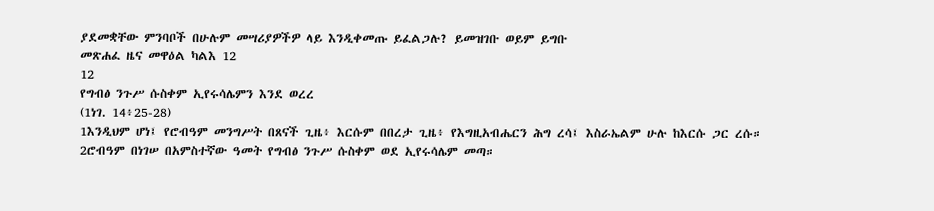ያደመቋቸው ምንባቦች በሁሉም መሣሪያዎችዎ ላይ እንዲቀመጡ ይፈልጋሉ? ይመዝገቡ ወይም ይግቡ
መጽሐፈ ዜና መዋዕል ካልእ 12
12
የግብፅ ንጉሥ ሱስቀም ኢየሩሳሌምን እንደ ወረረ
(1ነገ. 14፥25-28)
1እንዲህም ሆነ፤ የሮብዓም መንግሥት በጸናች ጊዜ፥ እርሱም በበረታ ጊዜ፥ የእግዚአብሔርን ሕግ ረሳ፤ እስራኤልም ሁሉ ከእርሱ ጋር ረሱ። 2ሮብዓም በነገሠ በአምስተኛው ዓመት የግብፅ ንጉሥ ሱስቀም ወደ ኢየሩሳሌም መጣ።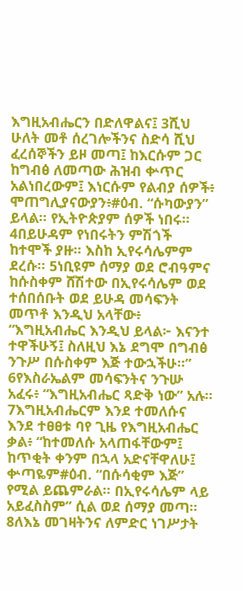እግዚአብሔርን በድለዋልና፤ 3ሺህ ሁለት መቶ ሰረገሎችንና ስድሳ ሺህ ፈረሰኞችን ይዞ መጣ፤ ከእርሱም ጋር ከግብፅ ለመጣው ሕዝብ ቍጥር አልነበረውም፤ እነርሱም የልብያ ሰዎች፥ ሞጠግሊያናውያን፥#ዕብ. “ሱካውያን” ይላል። የኢትዮጵያም ሰዎች ነበሩ። 4በይሁዳም የነበሩትን ምሽጎች ከተሞች ያዙ። እስከ ኢየሩሳሌምም ደረሱ። 5ነቢዩም ሰማያ ወደ ሮብዓምና ከሱስቀም ሸሽተው በኢየሩሳሌም ወደ ተሰበሰቡት ወደ ይሁዳ መሳፍንት መጥቶ እንዲህ አላቸው፥ “እግዚአብሔር እንዲህ ይላል፦ እናንተ ተዋችሁኝ፤ ስለዚህ እኔ ደግሞ በግብፅ ንጉሥ በሱስቀም እጅ ተውኋችሁ።” 6የእስራኤልም መሳፍንትና ንጉሡ አፈሩ፥ “እግዚአብሔር ጻድቅ ነው” አሉ። 7እግዚአብሔርም እንደ ተመለሱና እንደ ተፀፀቱ ባየ ጊዜ የእግዚአብሔር ቃል፥ “ከተመለሱ አላጠፋቸውም፤ ከጥቂት ቀንም በኋላ አድናቸዋለሁ፤ ቍጣዬም#ዕብ. “በሱሳቂም እጅ” የሚል ይጨምራል። በኢየሩሳሌም ላይ አይፈስስም” ሲል ወደ ሰማያ መጣ። 8ለእኔ መገዛትንና ለምድር ነገሥታት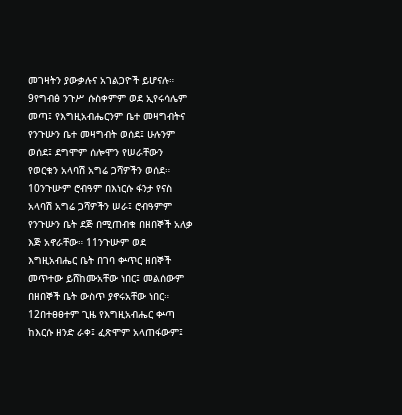መገዛትን ያውቃሉና አገልጋዮች ይሆናሉ።
9የግብፅ ንጉሥ ሱስቀምም ወደ ኢየሩሳሌም መጣ፤ የእግዚአብሔርንም ቤተ መዛግብትና የንጉሡን ቤተ መዛግብት ወሰደ፤ ሁሉንም ወሰደ፤ ደግሞም ሰሎሞን የሠራቸውን የወርቁን አላባሽ አግሬ ጋሻዎችን ወሰደ። 10ንጉሡም ሮብዓም በእነርሱ ፋንታ የናስ አላባሽ አግሬ ጋሻዎችን ሠራ፤ ሮብዓምም የንጉሡን ቤት ደጅ በሚጠብቁ በዘበኞች አለቃ እጅ አኖራቸው። 11ንጉሡም ወደ እግዚአብሔር ቤት በገባ ቍጥር ዘበኞች መጥተው ይሸከሙአቸው ነበር፤ መልሰውም በዘበኞች ቤት ውስጥ ያኖሩአቸው ነበር። 12በተፀፀተም ጊዜ የእግዚአብሔር ቍጣ ከእርሱ ዘንድ ራቀ፤ ፈጽሞም አላጠፋውም፤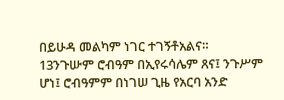በይሁዳ መልካም ነገር ተገኝቶአልና።
13ንጉሡም ሮብዓም በኢየሩሳሌም ጸና፤ ንጉሥም ሆነ፤ ሮብዓምም በነገሠ ጊዜ የአርባ አንድ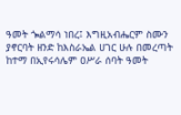ዓመት ጐልማሳ ነበረ፤ እግዚአብሔርም ስሙን ያኖርባት ዘንድ ከእስራኤል ሀገር ሁሉ በመረጣት ከተማ በኢየሩሳሌም ዐሥራ ሰባት ዓመት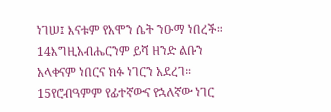ነገሠ፤ እናቱም የአሞን ሴት ንዑማ ነበረች። 14እግዚአብሔርንም ይሻ ዘንድ ልቡን አላቀናም ነበርና ክፉ ነገርን አደረገ።
15የሮብዓምም የፊተኛውና የኋለኛው ነገር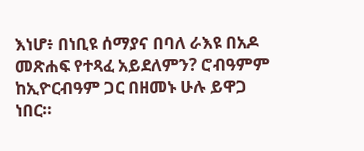እነሆ፥ በነቢዩ ሰማያና በባለ ራእዩ በአዶ መጽሐፍ የተጻፈ አይደለምን? ሮብዓምም ከኢዮርብዓም ጋር በዘመኑ ሁሉ ይዋጋ ነበር።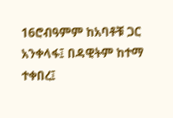16ሮብዓምም ከአባቶቹ ጋር አንቀላፋ፤ በዳዊትም ከተማ ተቀበረ፤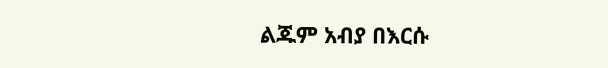ልጁም አብያ በእርሱ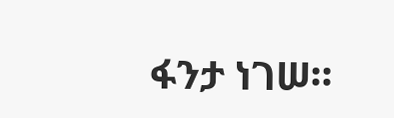ፋንታ ነገሠ።